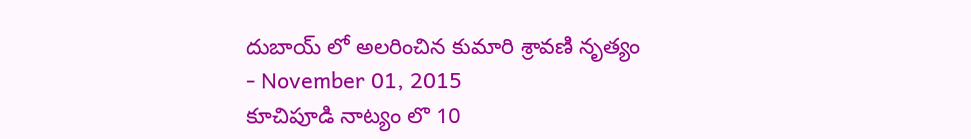దుబాయ్ లో అలరించిన కుమారి శ్రావణి నృత్యం
- November 01, 2015
కూచిపూడి నాట్యం లొ 10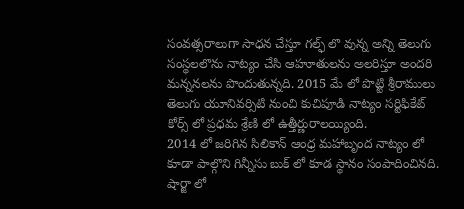సంవత్సరాలుగా సాధన చేస్తూ గల్ఫ్ లొ వున్న అన్ని తెలుగు సంస్థలలొను నాట్యం చేసి ఆహూతులను అలరిస్తూ అందరి మన్ననలను పొందుతున్నది. 2015 మే లో పొట్టి శ్రీరాములు తెలుగు యూనివర్సిటి నుంచి కుచిపూడి నాట్యం సర్టిఫికేట్ కోర్స్ లో ప్రధమ శ్రేణి లో ఉత్తీర్ణురాలయ్యింది.
2014 లో జరిగిన సిలికాన్ ఆంధ్ర మహాబృంద నాట్యం లో కూడా పాల్గొని గిన్నీసు బుక్ లో కూడ స్థానం సంపాదించినది. షార్జా లో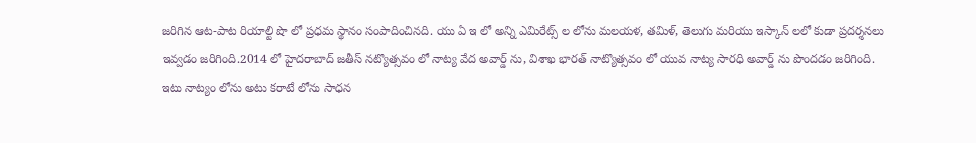జరిగిన ఆట-పాట రియాల్టి షొ లో ప్రధమ స్థానం సంపాదించినది. యు ఏ ఇ లో అన్ని ఎమిరేట్స్ ల లోను మలయళ, తమిళ్, తెలుగు మరియు ఇస్కాన్ లలో కుడా ప్రదర్శనలు ఇవ్వడం జరిగింది.2014 లో హైదరాబాద్ జతీస్ నట్యొత్సవం లో నాట్య వేద అవార్డ్ ను, విశాఖ భారత్ నాట్యొత్సవం లో యువ నాట్య సారధి అవార్డ్ ను పొందడం జరిగింది.
ఇటు నాట్యం లోను అటు కరాటే లోను సాధన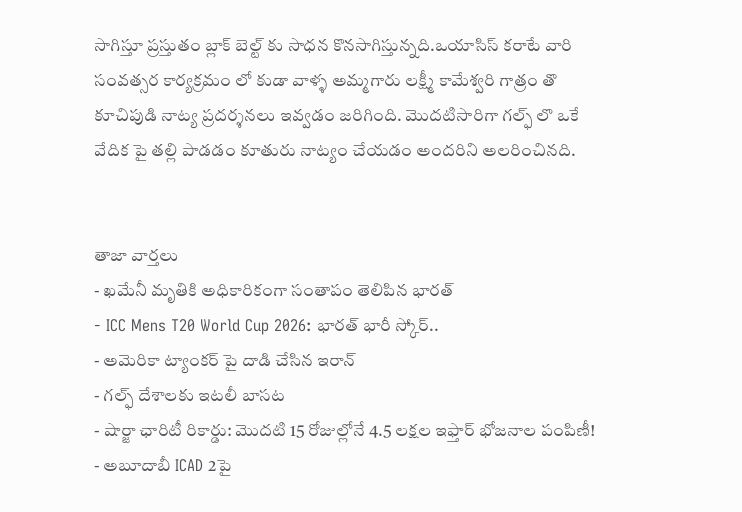సాగిస్తూ ప్రస్తుతం బ్లాక్ బెల్ట్ కు సాధన కొనసాగిస్తున్నది.ఒయాసిస్ కరాటే వారి సంవత్సర కార్యక్రమం లో కుడా వాళ్ళ అమ్మగారు లక్ష్మీ కామేశ్వరి గాత్రం తొ కూచిపుడి నాట్య ప్రదర్శనలు ఇవ్వడం జరిగింది. మొదటిసారిగా గల్ఫ్ లొ ఒకే వేదిక పై తల్లి పాడడం కూతురు నాట్యం చేయడం అందరిని అలరించినది.


తాజా వార్తలు
- ఖమేనీ మృతికి అధికారికంగా సంతాపం తెలిపిన భారత్
- ICC Mens T20 World Cup 2026: భారత్ భారీ స్కోర్..
- అమెరికా ట్యాంకర్ పై దాడి చేసిన ఇరాన్
- గల్ఫ్ దేశాలకు ఇటలీ బాసట
- షార్జా ఛారిటీ రికార్డు: మొదటి 15 రోజుల్లోనే 4.5 లక్షల ఇఫ్తార్ భోజనాల పంపిణీ!
- అబూదాబీ ICAD 2పై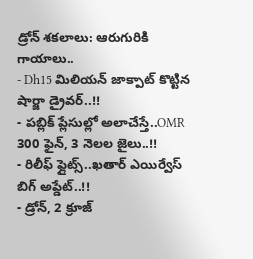డ్రోన్ శకలాలు: ఆరుగురికి గాయాలు..
- Dh15 మిలియన్ జాక్పాట్ కొట్టిన షార్జా డ్రైవర్..!!
- పబ్లిక్ ప్లేసుల్లో అలాచేస్తే..OMR 300 ఫైన్, 3 నెలల జైలు..!!
- రిలీఫ్ ఫ్లైట్స్..ఖతార్ ఎయిర్వేస్ బిగ్ అప్డేట్..!!
- డ్రోన్, 2 క్రూజ్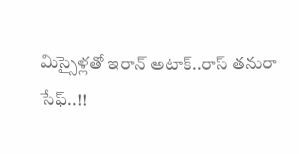మిస్సైళ్లతో ఇరాన్ అటాక్..రాస్ తనురా సేఫ్..!!